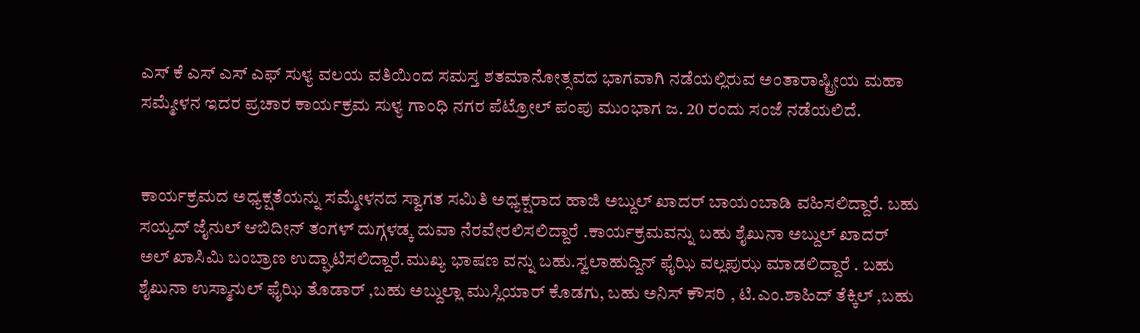ಎಸ್ ಕೆ ಎಸ್ ಎಸ್ ಎಫ್ ಸುಳ್ಯ ವಲಯ ವತಿಯಿಂದ ಸಮಸ್ತ ಶತಮಾನೋತ್ಸವದ ಭಾಗವಾಗಿ ನಡೆಯಲ್ಲಿರುವ ಅಂತಾರಾಷ್ಟ್ರೀಯ ಮಹಾ ಸಮ್ಮೇಳನ ಇದರ ಪ್ರಚಾರ ಕಾರ್ಯಕ್ರಮ ಸುಳ್ಯ ಗಾಂಧಿ ನಗರ ಪೆಟ್ರೋಲ್ ಪಂಪು ಮುಂಭಾಗ ಜ. 20 ರಂದು ಸಂಜೆ ನಡೆಯಲಿದೆ.


ಕಾರ್ಯಕ್ರಮದ ಅಧ್ಯಕ್ಷತೆಯನ್ನು ಸಮ್ಮೇಳನದ ಸ್ವಾಗತ ಸಮಿತಿ ಅಧ್ಯಕ್ಷರಾದ ಹಾಜಿ ಅಬ್ದುಲ್ ಖಾದರ್ ಬಾಯಂಬಾಡಿ ವಹಿಸಲಿದ್ದಾರೆ. ಬಹು ಸಯ್ಯದ್ ಜೈನುಲ್ ಆಬಿದೀನ್ ತಂಗಳ್ ದುಗ್ಗಳಡ್ಕ ದುವಾ ನೆರವೇರಲಿಸಲಿದ್ದಾರೆ .ಕಾರ್ಯಕ್ರಮವನ್ನು ಬಹು ಶೈಖುನಾ ಅಬ್ದುಲ್ ಖಾದರ್ ಅಲ್ ಖಾಸಿಮಿ ಬಂಬ್ರಾಣ ಉದ್ಘಾಟಿಸಲಿದ್ದಾರೆ.ಮುಖ್ಯ ಭಾಷಣ ವನ್ನು ಬಹು.ಸ್ವಲಾಹುದ್ದಿನ್ ಫೈಝಿ ವಲ್ಲಪುಝ ಮಾಡಲಿದ್ದಾರೆ . ಬಹು ಶೈಖುನಾ ಉಸ್ಮಾನುಲ್ ಫೈಝಿ ತೊಡಾರ್ ,ಬಹು ಅಬ್ದುಲ್ಲಾ ಮುಸ್ಲಿಯಾರ್ ಕೊಡಗು, ಬಹು ಅನಿಸ್ ಕೌಸರಿ , ಟಿ.ಎಂ.ಶಾಹಿದ್ ತೆಕ್ಕಿಲ್ ,ಬಹು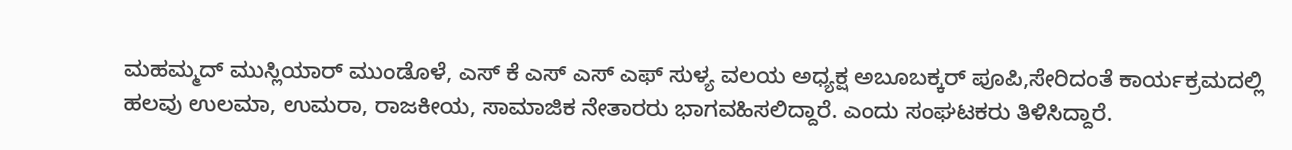ಮಹಮ್ಮದ್ ಮುಸ್ಲಿಯಾರ್ ಮುಂಡೊಳೆ, ಎಸ್ ಕೆ ಎಸ್ ಎಸ್ ಎಫ್ ಸುಳ್ಯ ವಲಯ ಅಧ್ಯಕ್ಷ ಅಬೂಬಕ್ಕರ್ ಪೂಪಿ,ಸೇರಿದಂತೆ ಕಾರ್ಯಕ್ರಮದಲ್ಲಿ ಹಲವು ಉಲಮಾ, ಉಮರಾ, ರಾಜಕೀಯ, ಸಾಮಾಜಿಕ ನೇತಾರರು ಭಾಗವಹಿಸಲಿದ್ದಾರೆ. ಎಂದು ಸಂಘಟಕರು ತಿಳಿಸಿದ್ದಾರೆ.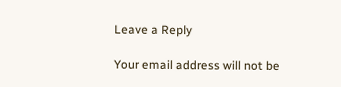Leave a Reply

Your email address will not be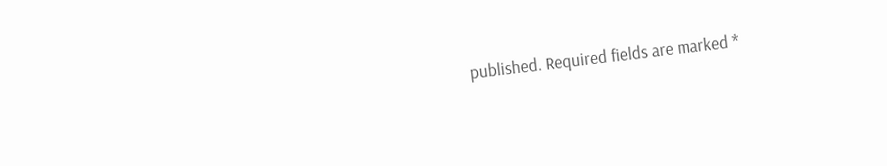published. Required fields are marked *